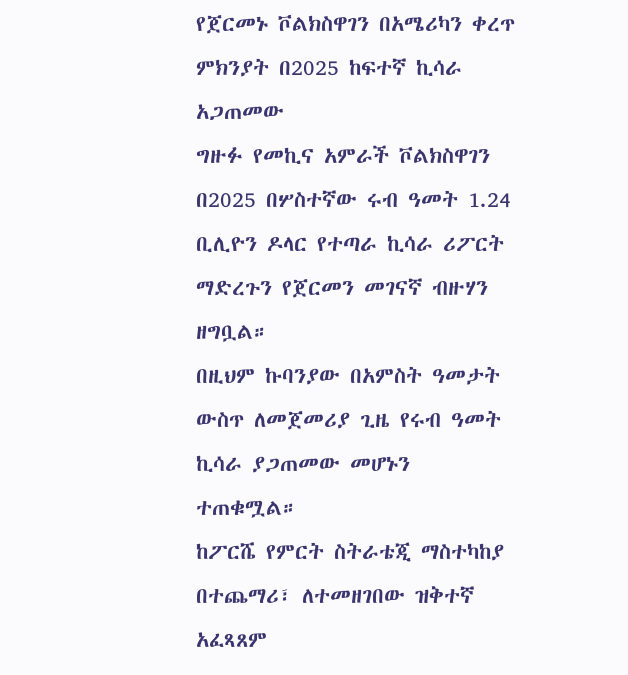የጀርመኑ ቮልክስዋገን በአሜሪካን ቀረጥ ምክንያት በ2025 ከፍተኛ ኪሳራ አጋጠመው
ግዙፉ የመኪና አምራች ቮልክስዋገን በ2025 በሦስተኛው ሩብ ዓመት 1.24 ቢሊዮን ዶላር የተጣራ ኪሳራ ሪፖርት ማድረጉን የጀርመን መገናኛ ብዙሃን ዘግቧል።
በዚህም ኩባንያው በአምስት ዓመታት ውስጥ ለመጀመሪያ ጊዜ የሩብ ዓመት ኪሳራ ያጋጠመው መሆኑን ተጠቁሟል።
ከፖርሼ የምርት ስትራቴጂ ማስተካከያ በተጨማሪ፣ ለተመዘገበው ዝቅተኛ አፈጻጸም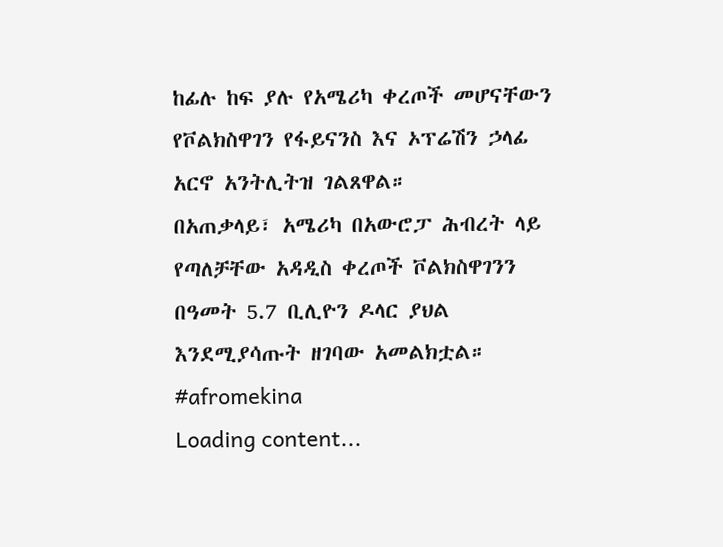ከፊሉ ከፍ ያሉ የአሜሪካ ቀረጦች መሆናቸውን የቮልክስዋገን የፋይናንስ እና ኦፕሬሽን ኃላፊ አርኖ አንትሊትዝ ገልጸዋል።
በአጠቃላይ፣ አሜሪካ በአውሮፓ ሕብረት ላይ የጣለቻቸው አዳዲስ ቀረጦች ቮልክስዋገንን በዓመት 5.7 ቢሊዮን ዶላር ያህል እንደሚያሳጡት ዘገባው አመልክቷል።
#afromekina
Loading content...